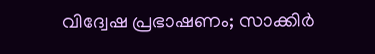വിദ്വേഷ പ്രഭാഷണം; സാക്കിര്‍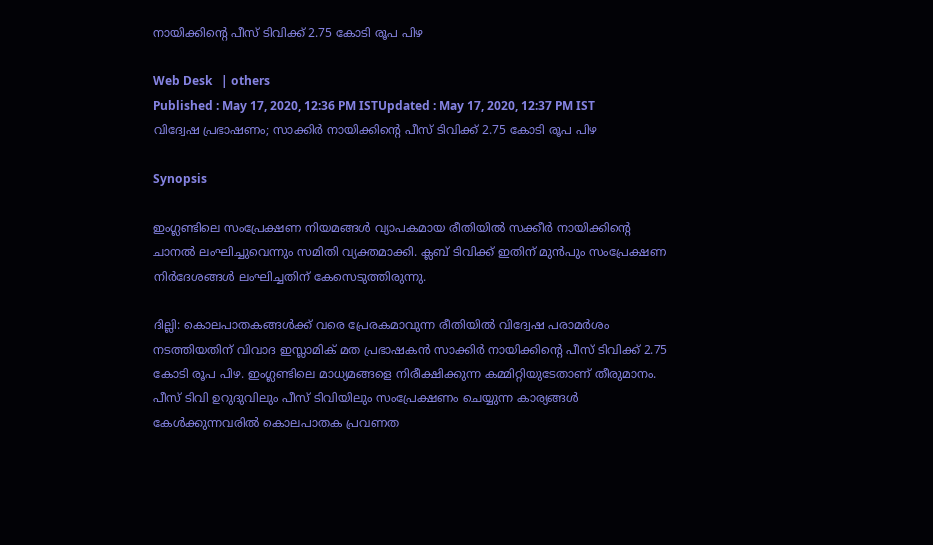നായിക്കിന്‍റെ പീസ് ടിവിക്ക് 2.75 കോടി രൂപ പിഴ

Web Desk   | others
Published : May 17, 2020, 12:36 PM ISTUpdated : May 17, 2020, 12:37 PM IST
വിദ്വേഷ പ്രഭാഷണം; സാക്കിര്‍ നായിക്കിന്‍റെ പീസ് ടിവിക്ക് 2.75 കോടി രൂപ പിഴ

Synopsis

ഇംഗ്ലണ്ടിലെ സംപ്രേക്ഷണ നിയമങ്ങള്‍ വ്യാപകമായ രീതിയില്‍ സക്കീര്‍ നായിക്കിന്‍റെ ചാനല്‍ ലംഘിച്ചുവെന്നും സമിതി വ്യക്തമാക്കി. ക്ലബ് ടിവിക്ക് ഇതിന് മുന്‍പും സംപ്രേക്ഷണ നിര്‍ദേശങ്ങള്‍ ലംഘിച്ചതിന് കേസെടുത്തിരുന്നു.

ദില്ലി: കൊലപാതകങ്ങള്‍ക്ക് വരെ പ്രേരകമാവുന്ന രീതിയില്‍ വിദ്വേഷ പരാമര്‍ശം നടത്തിയതിന് വിവാദ ഇസ്ലാമിക് മത പ്രഭാഷകന്‍ സാക്കിര്‍ നായിക്കിന്‍റെ പീസ് ടിവിക്ക് 2.75 കോടി രൂപ പിഴ. ഇംഗ്ലണ്ടിലെ മാധ്യമങ്ങളെ നിരീക്ഷിക്കുന്ന കമ്മിറ്റിയുടേതാണ് തീരുമാനം. പീസ് ടിവി ഉറുദുവിലും പീസ് ടിവിയിലും സംപ്രേക്ഷണം ചെയ്യുന്ന കാര്യങ്ങള്‍ കേള്‍ക്കുന്നവരില്‍ കൊലപാതക പ്രവണത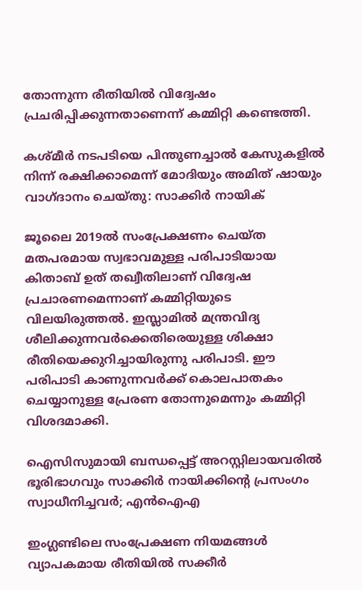തോന്നുന്ന രീതിയില്‍ വിദ്വേഷം പ്രചരിപ്പിക്കുന്നതാണെന്ന് കമ്മിറ്റി കണ്ടെത്തി.

കശ്മീര്‍ നടപടിയെ പിന്തുണച്ചാല്‍ കേസുകളില്‍ നിന്ന് രക്ഷിക്കാമെന്ന് മോദിയും അമിത് ഷായും വാഗ്ദാനം ചെയ്തു: സാക്കിര്‍ നായിക്

ജൂലൈ 2019ല്‍ സംപ്രേക്ഷണം ചെയ്ത മതപരമായ സ്വഭാവമുള്ള പരിപാടിയായ കിതാബ് ഉത് തഖ്വീതിലാണ് വിദ്വേഷ പ്രചാരണമെന്നാണ് കമ്മിറ്റിയുടെ വിലയിരുത്തല്‍. ഇസ്ലാമില്‍ മന്ത്രവിദ്യ ശീലിക്കുന്നവര്‍ക്കെതിരെയുള്ള ശിക്ഷാ രീതിയെക്കുറിച്ചായിരുന്നു പരിപാടി. ഈ പരിപാടി കാണുന്നവര്‍ക്ക് കൊലപാതകം ചെയ്യാനുള്ള പ്രേരണ തോന്നുമെന്നും കമ്മിറ്റി വിശദമാക്കി.

ഐസിസുമായി ബന്ധപ്പെട്ട് അറസ്റ്റിലായവരില്‍ ഭൂരിഭാഗവും സാക്കിര്‍ നായിക്കിന്‍റെ പ്രസംഗം സ്വാധീനിച്ചവര്‍; എന്‍ഐഎ

ഇംഗ്ലണ്ടിലെ സംപ്രേക്ഷണ നിയമങ്ങള്‍ വ്യാപകമായ രീതിയില്‍ സക്കീര്‍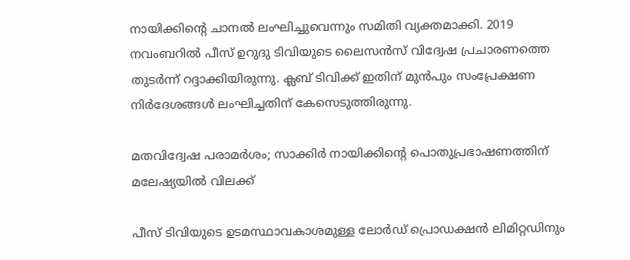നായിക്കിന്‍റെ ചാനല്‍ ലംഘിച്ചുവെന്നും സമിതി വ്യക്തമാക്കി. 2019 നവംബറില്‍ പീസ് ഉറുദു ടിവിയുടെ ലൈസന്‍സ് വിദ്വേഷ പ്രചാരണത്തെ തുടര്‍ന്ന് റദ്ദാക്കിയിരുന്നു. ക്ലബ് ടിവിക്ക് ഇതിന് മുന്‍പും സംപ്രേക്ഷണ നിര്‍ദേശങ്ങള്‍ ലംഘിച്ചതിന് കേസെടുത്തിരുന്നു.

മതവിദ്വേഷ പരാമര്‍ശം; സാക്കിര്‍ നായിക്കിന്റെ പൊതുപ്രഭാഷണത്തിന് മലേഷ്യയില്‍ വിലക്ക്

പീസ് ടിവിയുടെ ഉടമസ്ഥാവകാശമുള്ള ലോര്‍ഡ് പ്രൊഡക്ഷന്‍ ലിമിറ്റഡിനും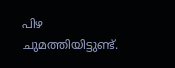പിഴ ചുമത്തിയിട്ടുണ്ട്.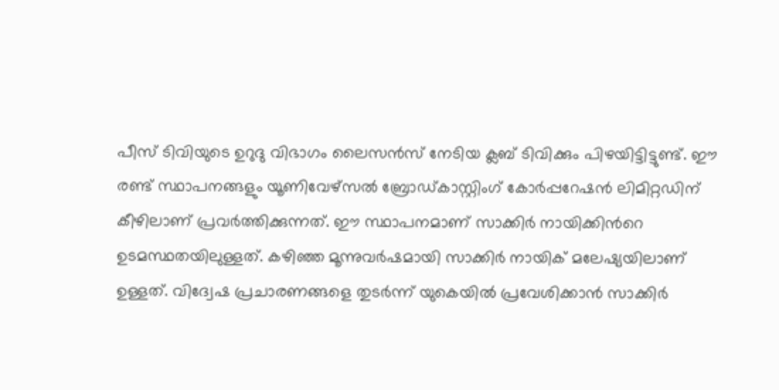പീസ് ടിവിയുടെ ഉറുദു വിഭാഗം ലൈസന്‍സ് നേടിയ ക്ലബ് ടിവിക്കും പിഴയിട്ടിട്ടുണ്ട്. ഈ രണ്ട് സ്ഥാപനങ്ങളും യൂണിവേഴ്സല്‍ ബ്രോഡ്കാസ്റ്റിംഗ് കോര്‍പ്പറേഷന്‍ ലിമിറ്റഡിന് കീഴിലാണ് പ്രവര്‍ത്തിക്കുന്നത്. ഈ സ്ഥാപനമാണ് സാക്കിര്‍ നായിക്കിന്‍റെ ഉടമസ്ഥതയിലുള്ളത്. കഴിഞ്ഞ മൂന്നുവര്‍ഷമായി സാക്കിര്‍ നായിക് മലേഷ്യയിലാണ് ഉള്ളത്. വിദ്വേഷ പ്രചാരണങ്ങളെ തുടര്‍ന്ന് യുകെയില്‍ പ്രവേശിക്കാന്‍ സാക്കിര്‍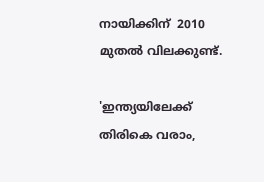നായിക്കിന്  2010 മുതല്‍ വിലക്കുണ്ട്.

'ഇന്ത്യയിലേക്ക് തിരികെ വരാം,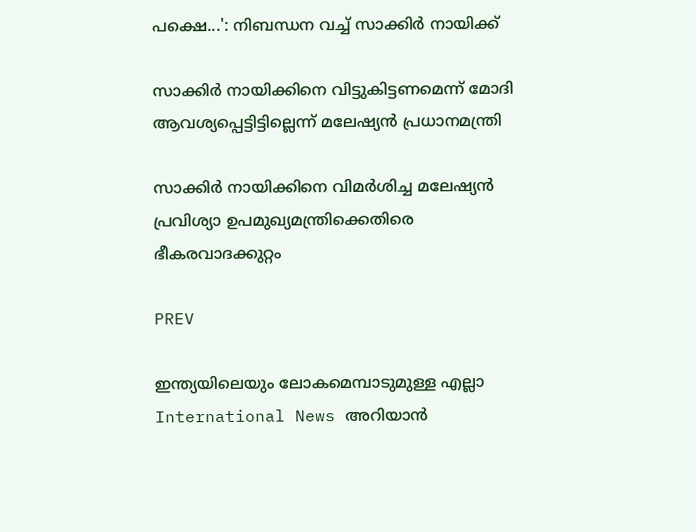പക്ഷെ...': നിബന്ധന വച്ച് സാക്കിര്‍ നായിക്ക്

സാക്കിര്‍ നായിക്കിനെ വിട്ടുകിട്ടണമെന്ന് മോദി ആവശ്യപ്പെട്ടിട്ടില്ലെന്ന് മലേഷ്യന്‍ പ്രധാനമന്ത്രി

സാക്കിര്‍ നായിക്കിനെ വിമര്‍ശിച്ച മലേഷ്യന്‍ പ്രവിശ്യാ ഉപമുഖ്യമന്ത്രിക്കെതിരെ ഭീകരവാദക്കുറ്റം

PREV

ഇന്ത്യയിലെയും ലോകമെമ്പാടുമുള്ള എല്ലാ International News അറിയാൻ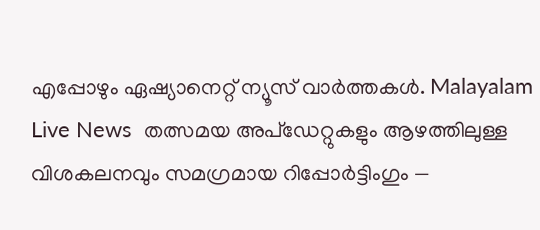എപ്പോഴും ഏഷ്യാനെറ്റ് ന്യൂസ് വാർത്തകൾ. Malayalam Live News  തത്സമയ അപ്‌ഡേറ്റുകളും ആഴത്തിലുള്ള വിശകലനവും സമഗ്രമായ റിപ്പോർട്ടിംഗും —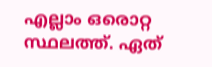എല്ലാം ഒരൊറ്റ സ്ഥലത്ത്. ഏത്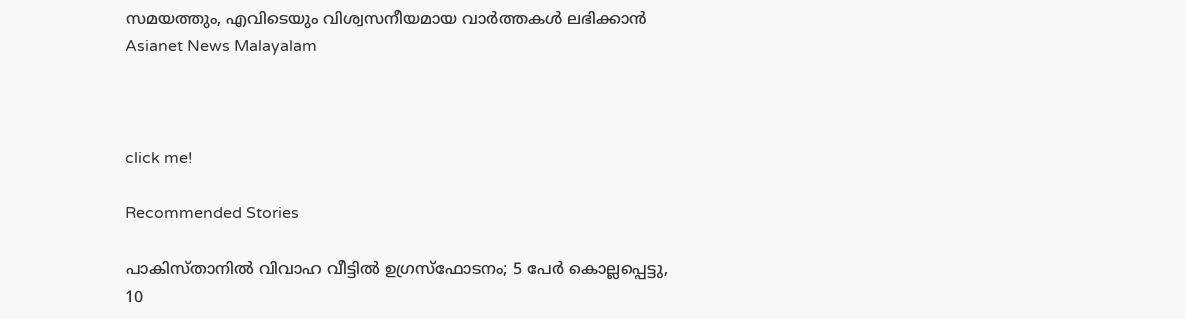സമയത്തും, എവിടെയും വിശ്വസനീയമായ വാർത്തകൾ ലഭിക്കാൻ Asianet News Malayalam



click me!

Recommended Stories

പാകിസ്താനിൽ വിവാഹ വീട്ടിൽ ഉഗ്രസ്ഫോടനം; 5 പേർ കൊല്ലപ്പെട്ടു, 10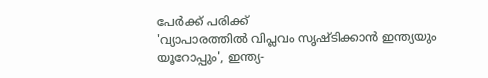പേർക്ക് പരിക്ക്
'വ്യാപാരത്തിൽ വിപ്ലവം സൃഷ്ടിക്കാൻ ഇന്ത്യയും യൂറോപ്പും', ഇന്ത്യ-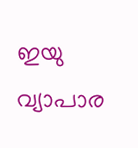ഇയു വ്യാപാര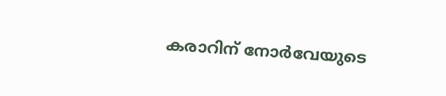കരാറിന് നോർവേയുടെ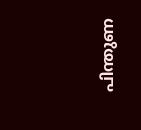പിന്തുണ